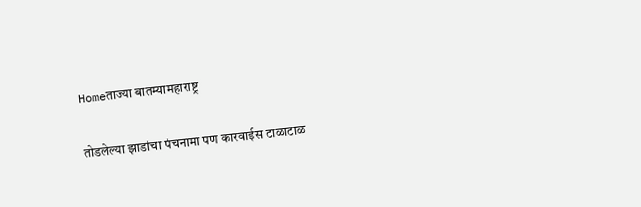Homeताज्या बातम्यामहाराष्ट्र

तोडलेल्या झाडांचा पंचनामा पण कारवाईस टाळाटाळ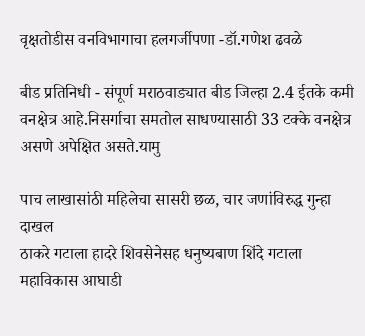वृक्षतोडीस वनविभागाचा हलगर्जीपणा -डॉ.गणेश ढवळे

बीड प्रतिनिधी - संपूर्ण मराठवाड्यात बीड जिल्हा 2.4 ईतके कमी वनक्षेत्र आहे.निसर्गाचा समतोल साधण्यासाठी 33 टक्के वनक्षेत्र असणे अपेक्षित असते.यामु

पाच लाखासांठी महिलेचा सासरी छळ, चार जणांविरुद्ध गुन्हा दाखल
ठाकरे गटाला हादरे शिवसेनेसह धनुष्यबाण शिंदे गटाला
महाविकास आघाडी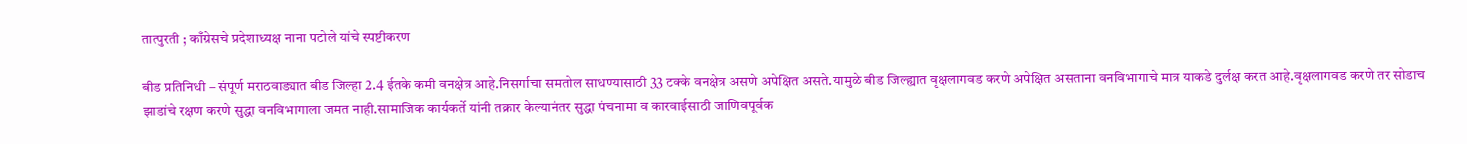तात्पुरती ; काँग्रेसचे प्रदेशाध्यक्ष नाना पटोले यांचे स्पष्टीकरण

बीड प्रतिनिधी – संपूर्ण मराठवाड्यात बीड जिल्हा 2.4 ईतके कमी वनक्षेत्र आहे.निसर्गाचा समतोल साधण्यासाठी 33 टक्के वनक्षेत्र असणे अपेक्षित असते.यामुळे बीड जिल्ह्यात वृक्षलागवड करणे अपेक्षित असताना वनविभागाचे मात्र याकडे दुर्लक्ष करत आहे.वृक्षलागवड करणे तर सोडाच झाडांचे रक्षण करणे सुद्धा वनविभागाला जमत नाही.सामाजिक कार्यकर्ते यांनी तक्रार केल्यानंतर सुद्धा पंचनामा व कारवाईसाठी जाणिवपूर्वक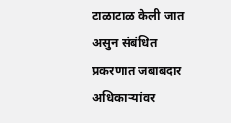टाळाटाळ केली जात असुन संबंधित प्रकरणात जबाबदार अधिकार्‍यांवर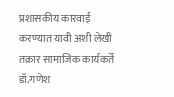प्रशासकीय कारवाई करण्यात यावी अशी लेखी तक्रार सामाजिक कार्यकर्ते डॉ.गणेश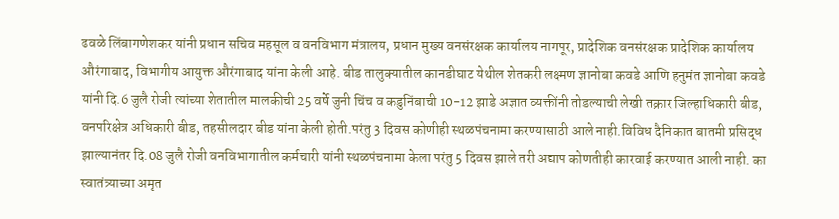ढवळे लिंबागणेशकर यांनी प्रधान सचिव महसूल व वनविभाग मंत्रालय, प्रधान मुख्य वनसंरक्षक कार्यालय नागपूर, प्रादेशिक वनसंरक्षक प्रादेशिक कार्यालय औरंगाबाद, विभागीय आयुक्त औरंगाबाद यांना केली आहे. बीड तालुक्यातील कानडीघाट येथील शेतकरी लक्ष्मण ज्ञानोबा कवडे आणि हनुमंत ज्ञानोबा कवडे यांनी दि.6 जुलै रोजी त्यांच्या शेतातील मालकीची 25 वर्षे जुनी चिंच व कडुनिंबाची 10-12 झाडे अज्ञात व्यक्तींनी तोडल्याची लेखी तक्रार जिल्हाधिकारी बीड, वनपरिक्षेत्र अधिकारी बीड, तहसीलदार बीड यांना केली होती.परंतु 3 दिवस कोणीही स्थळपंचनामा करण्यासाठी आले नाही.विविध दैनिकात बातमी प्रसिद्ध झाल्यानंतर दि.08 जुलै रोजी वनविभागातील कर्मचारी यांनी स्थळपंचनामा केला परंतु 5 दिवस झाले तरी अद्याप कोणतीही कारवाई करण्यात आली नाही. का स्वातंत्र्याच्या अमृत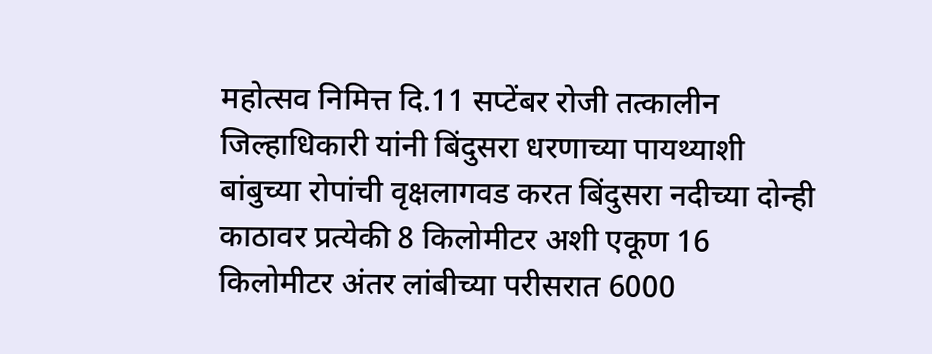महोत्सव निमित्त दि.11 सप्टेंबर रोजी तत्कालीन जिल्हाधिकारी यांनी बिंदुसरा धरणाच्या पायथ्याशी बांबुच्या रोपांची वृक्षलागवड करत बिंदुसरा नदीच्या दोन्ही काठावर प्रत्येकी 8 किलोमीटर अशी एकूण 16 किलोमीटर अंतर लांबीच्या परीसरात 6000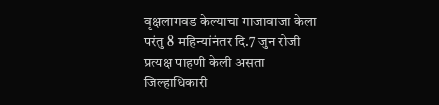वृक्षलागवड केल्याचा गाजावाजा केला परंतु 8 महिन्यांनंतर दि.7 जुन रोजी प्रत्यक्ष पाहणी केली असता जिल्हाधिकारी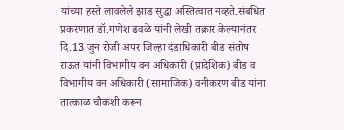यांच्या हस्ते लावलेले झाड सुद्धा अस्तित्वात नव्हते.संबधित प्रकरणात डॉ.गणेश ढवळे यांनी लेखी तक्रार केल्यानंतर दि.13 जुन रोजी अपर जिल्हा दंडाधिकारी बीड संतोष राऊत यांनी विभागीय वन अधिकारी (प्रादेशिक) बीड व विभागीय वन अधिकारी (सामाजिक) वनीकरण बीड यांना तात्काळ चौकशी करून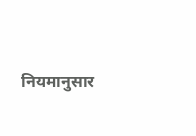नियमानुसार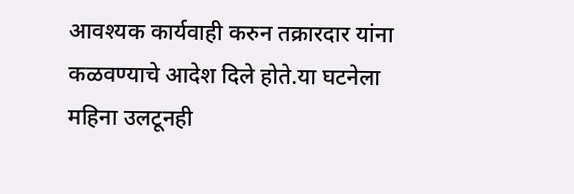आवश्यक कार्यवाही करुन तक्रारदार यांना कळवण्याचे आदेश दिले होते.या घटनेला महिना उलटूनही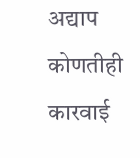अद्याप कोणतीही कारवाई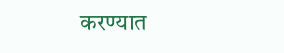करण्यात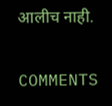आलीच नाही.

COMMENTS